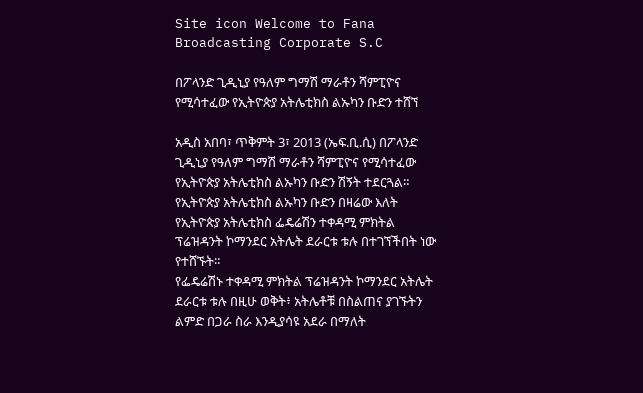Site icon Welcome to Fana Broadcasting Corporate S.C

በፖላንድ ጊዲኒያ የዓለም ግማሽ ማራቶን ሻምፒዮና የሚሳተፈው የኢትዮጵያ አትሌቲክስ ልኡካን ቡድን ተሸኘ

አዲስ አበባ፣ ጥቅምት 3፣ 2013 (ኤፍ.ቢ.ሲ) በፖላንድ ጊዲኒያ የዓለም ግማሽ ማራቶን ሻምፒዮና የሚሳተፈው የኢትዮጵያ አትሌቲክስ ልኡካን ቡድን ሽኝት ተደርጓል።
የኢትዮጵያ አትሌቲክስ ልኡካን ቡድን በዛሬው እለት የኢትዮጵያ አትሌቲክስ ፌዴሬሽን ተቀዳሚ ምክትል ፕሬዝዳንት ኮማንደር አትሌት ደራርቱ ቱሉ በተገኘችበት ነው የተሸኙት።
የፌዴሬሽኑ ተቀዳሚ ምክትል ፕሬዝዳንት ኮማንደር አትሌት ደራርቱ ቱሉ በዚሁ ወቅት፥ አትሌቶቹ በስልጠና ያገኙትን ልምድ በጋራ ስራ እንዲያሳዩ አደራ በማለት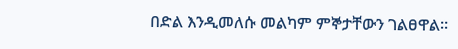በድል እንዲመለሱ መልካም ምኞታቸውን ገልፀዋል።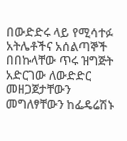በውድድሩ ላይ የሚሳተፉ አትሌቶችና አሰልጣኞች በበኩላቸው ጥሩ ዝግጅት አድርገው ለውድድር መዘጋጀታቸውን መግለፃቸውን ከፌዴሬሽኑ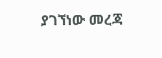ያገኘነው መረጃ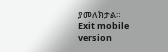ያመለክታል።
Exit mobile version